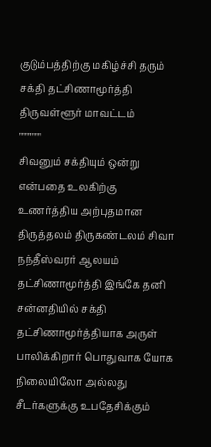குடும்பத்திற்கு மகிழ்ச்சி தரும் சக்தி தட்சிணாமூர்த்தி திருவள்ளூர் மாவட்டம்
""""'"""
சிவனும் சக்தியும் ஒன்று என்பதை உலகிற்கு உணர்த்திய அற்புதமான திருத்தலம் திருகண்டலம் சிவா
நந்தீஸ்வரர் ஆலயம்
தட்சிணாமூர்த்தி இங்கே தனி சன்னதியில் சக்தி தட்சிணாமூர்த்தியாக அருள் பாலிக்கிறார் பொதுவாக யோக நிலையிலோ அல்லது சீடர்களுக்கு உபதேசிக்கும்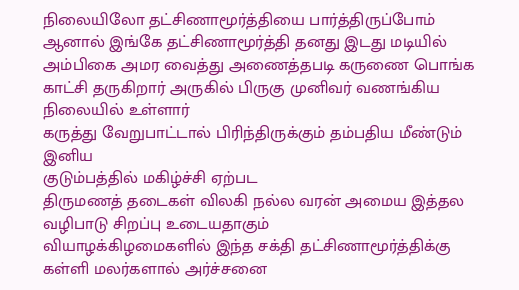நிலையிலோ தட்சிணாமூர்த்தியை பார்த்திருப்போம் ஆனால் இங்கே தட்சிணாமூர்த்தி தனது இடது மடியில் அம்பிகை அமர வைத்து அணைத்தபடி கருணை பொங்க காட்சி தருகிறார் அருகில் பிருகு முனிவர் வணங்கிய நிலையில் உள்ளார்
கருத்து வேறுபாட்டால் பிரிந்திருக்கும் தம்பதிய மீண்டும் இனிய
குடும்பத்தில் மகிழ்ச்சி ஏற்பட
திருமணத் தடைகள் விலகி நல்ல வரன் அமைய இத்தல வழிபாடு சிறப்பு உடையதாகும்
வியாழக்கிழமைகளில் இந்த சக்தி தட்சிணாமூர்த்திக்கு கள்ளி மலர்களால் அர்ச்சனை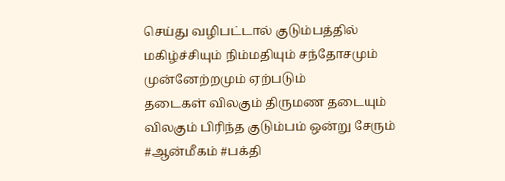செய்து வழிபட்டால் குடும்பத்தில் மகிழ்ச்சியும் நிம்மதியும் சந்தோசமும் முன்னேற்றமும் ஏற்படும்
தடைகள் விலகும் திருமண தடையும் விலகும் பிரிந்த குடும்பம் ஒன்று சேரும்
#ஆன்மீகம் #பக்தி